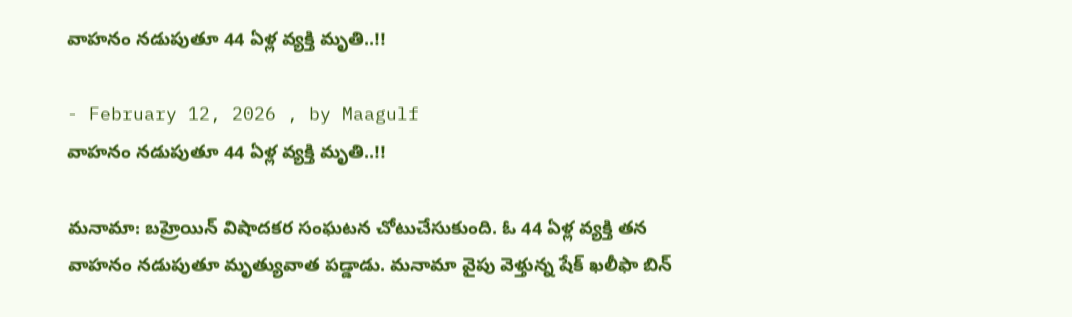వాహనం నడుపుతూ 44 ఏళ్ల వ్యక్తి మృతి..!!

- February 12, 2026 , by Maagulf
వాహనం నడుపుతూ 44 ఏళ్ల వ్యక్తి మృతి..!!

మనామా: బహ్రెయిన్ విషాదకర సంఘటన చోటుచేసుకుంది. ఓ 44 ఏళ్ల వ్యక్తి తన వాహనం నడుపుతూ మృత్యువాత పడ్డాడు. మనామా వైపు వెళ్తున్న షేక్ ఖలీఫా బిన్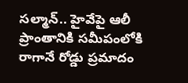సల్మాన్.. హైవేపై ఆలీ ప్రాంతానికి సమీపంలోకి రాగానే రోడ్డు ప్రమాదం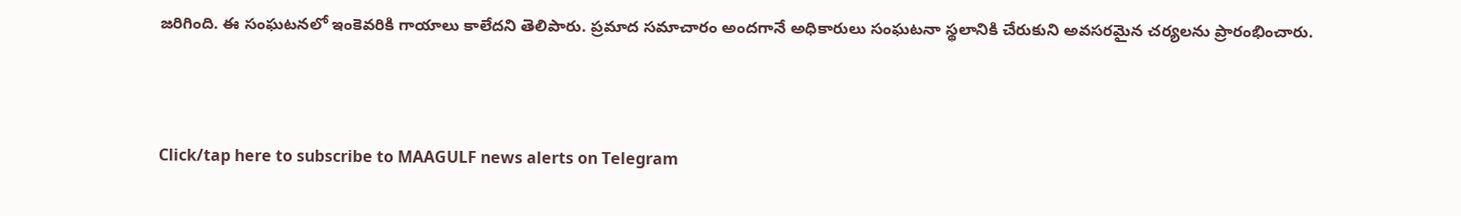జరిగింది. ఈ సంఘటనలో ఇంకెవరికి గాయాలు కాలేదని తెలిపారు. ప్రమాద సమాచారం అందగానే అధికారులు సంఘటనా స్థలానికి చేరుకుని అవసరమైన చర్యలను ప్రారంభించారు.



Click/tap here to subscribe to MAAGULF news alerts on Telegram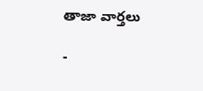తాజా వార్తలు

-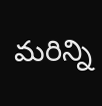మరిన్ని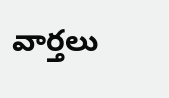వార్తలు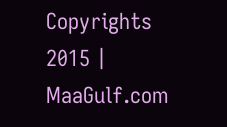Copyrights 2015 | MaaGulf.com